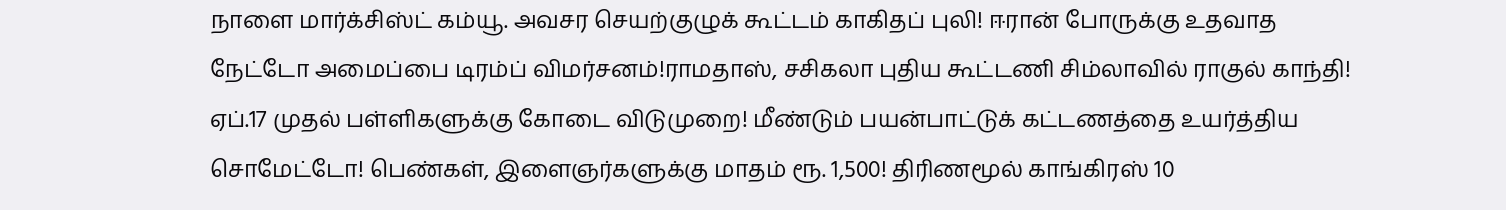நாளை மார்க்சிஸ்ட் கம்யூ. அவசர செயற்குழுக் கூட்டம் காகிதப் புலி! ஈரான் போருக்கு உதவாத நேட்டோ அமைப்பை டிரம்ப் விமர்சனம்!ராமதாஸ், சசிகலா புதிய கூட்டணி சிம்லாவில் ராகுல் காந்தி! ஏப்.17 முதல் பள்ளிகளுக்கு கோடை விடுமுறை! மீண்டும் பயன்பாட்டுக் கட்டணத்தை உயர்த்திய சொமேட்டோ! பெண்கள், இளைஞர்களுக்கு மாதம் ரூ. 1,500! திரிணமூல் காங்கிரஸ் 10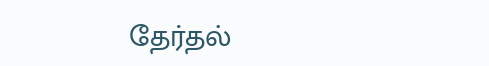தேர்தல்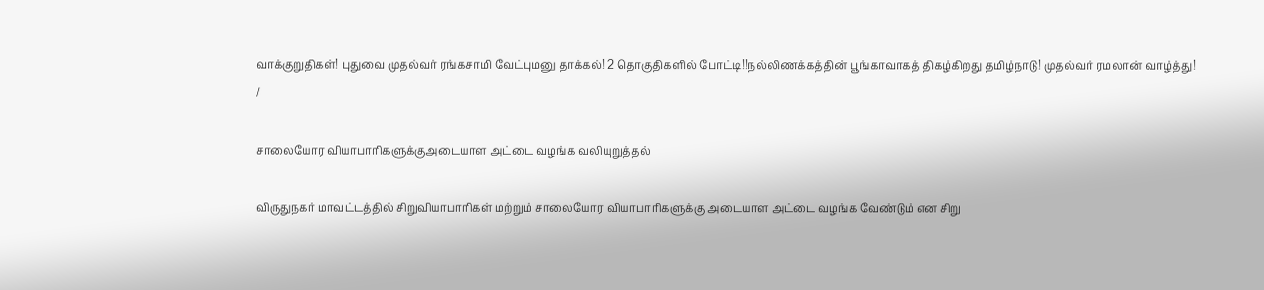வாக்குறுதிகள்! புதுவை முதல்வர் ரங்கசாமி வேட்புமனு தாக்கல்! 2 தொகுதிகளில் போட்டி!!நல்லிணக்கத்தின் பூங்காவாகத் திகழ்கிறது தமிழ்நாடு! முதல்வர் ரமலான் வாழ்த்து!
/

சாலையோர வியாபாரிகளுக்குஅடையாள அட்டை வழங்க வலியுறுத்தல்

விருதுநகர் மாவட்டத்தில் சிறுவியாபாரிகள் மற்றும் சாலையோர வியாபாரிகளுக்கு அடையாள அட்டை வழங்க வேண்டும் என சிறு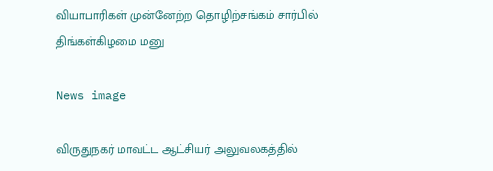வியாபாரிகள் முன்னேற்ற தொழிற்சங்கம் சார்பில் திங்கள்கிழமை மனு

News image

விருதுநகர் மாவட்ட ஆட்சியர் அலுவலகத்தில்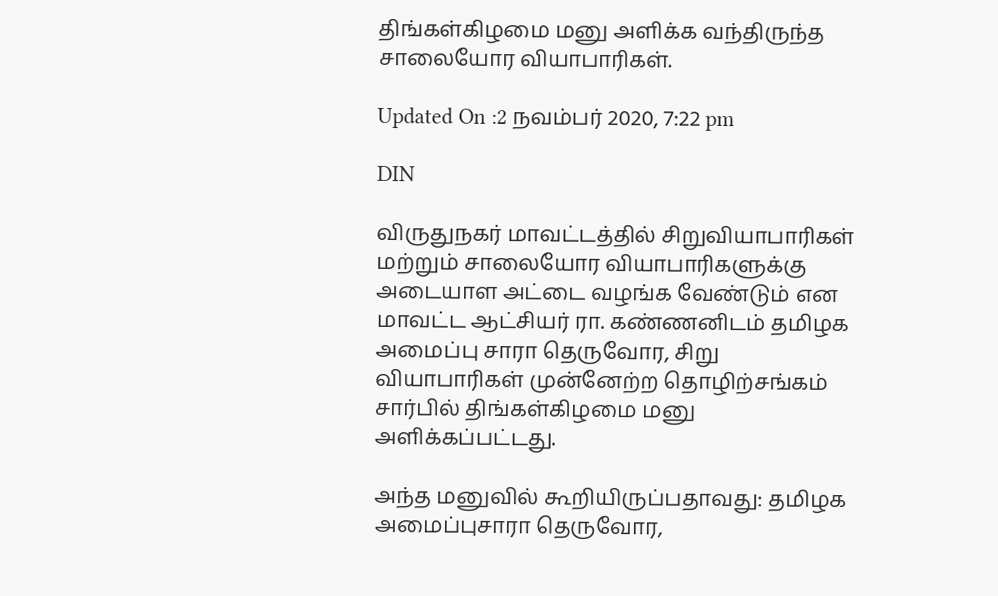திங்கள்கிழமை மனு அளிக்க வந்திருந்த சாலையோர வியாபாரிகள்.

Updated On :2 நவம்பர் 2020, 7:22 pm

DIN

விருதுநகர் மாவட்டத்தில் சிறுவியாபாரிகள் மற்றும் சாலையோர வியாபாரிகளுக்கு அடையாள அட்டை வழங்க வேண்டும் என மாவட்ட ஆட்சியர் ரா. கண்ணனிடம் தமிழக அமைப்பு சாரா தெருவோர, சிறு வியாபாரிகள் முன்னேற்ற தொழிற்சங்கம் சார்பில் திங்கள்கிழமை மனு அளிக்கப்பட்டது.

அந்த மனுவில் கூறியிருப்பதாவது: தமிழக அமைப்புசாரா தெருவோர,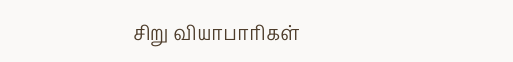சிறு வியாபாரிகள்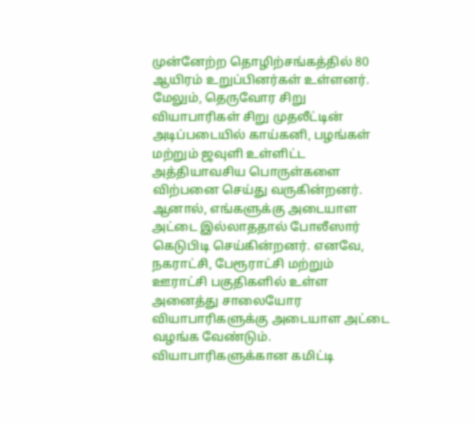முன்னேற்ற தொழிற்சங்கத்தில் 80 ஆயிரம் உறுப்பினர்கள் உள்ளனர். மேலும், தெருவோர சிறு வியாபாரிகள் சிறு முதலீட்டின் அடிப்படையில் காய்கனி, பழங்கள் மற்றும் ஜவுளி உள்ளிட்ட அத்தியாவசிய பொருள்களை விற்பனை செய்து வருகின்றனர். ஆனால், எங்களுக்கு அடையாள அட்டை இல்லாததால் போலீஸார் கெடுபிடி செய்கின்றனர். எனவே, நகராட்சி, பேரூராட்சி மற்றும் ஊராட்சி பகுதிகளில் உள்ள அனைத்து சாலையோர வியாபாரிகளுக்கு அடையாள அட்டை வழங்க வேண்டும். வியாபாரிகளுக்கான கமிட்டி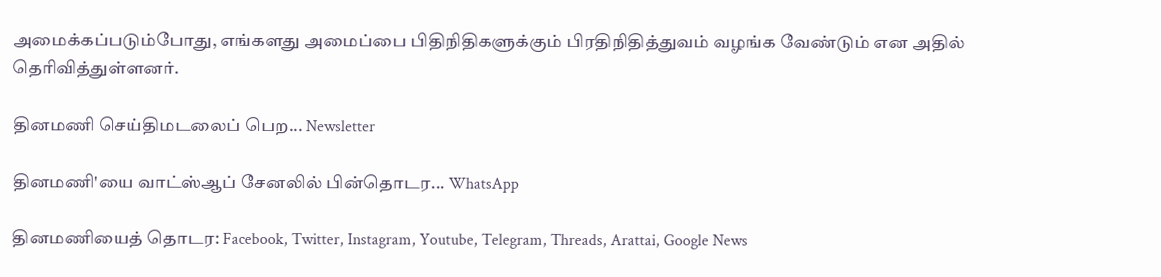அமைக்கப்படும்போது, எங்களது அமைப்பை பிதிநிதிகளுக்கும் பிரதிநிதித்துவம் வழங்க வேண்டும் என அதில் தெரிவித்துள்ளனர்.

தினமணி செய்திமடலைப் பெற... Newsletter

தினமணி'யை வாட்ஸ்ஆப் சேனலில் பின்தொடர... WhatsApp

தினமணியைத் தொடர: Facebook, Twitter, Instagram, Youtube, Telegram, Threads, Arattai, Google News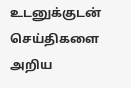உடனுக்குடன் செய்திகளை அறிய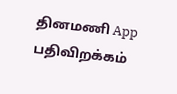தினமணி App பதிவிறக்கம்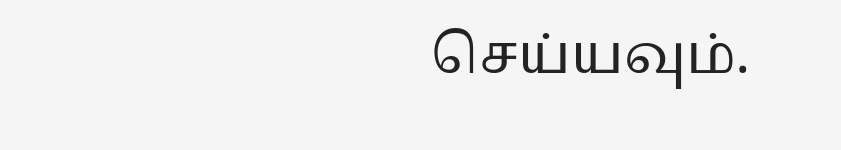செய்யவும்.